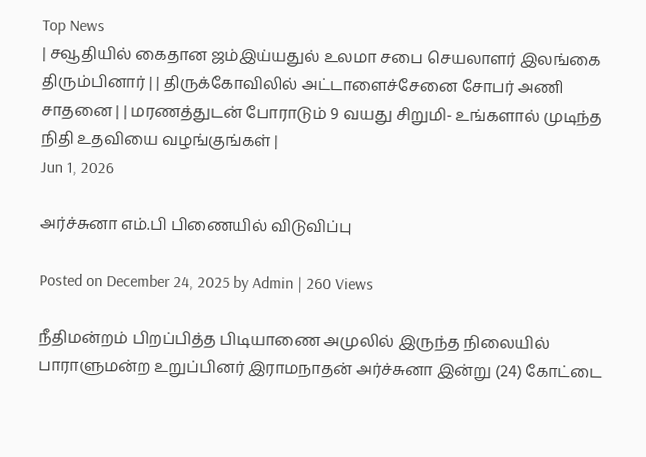Top News
| சவூதியில் கைதான ஜம்இய்யதுல் உலமா சபை செயலாளர் இலங்கை திரும்பினார் | | திருக்கோவிலில் அட்டாளைச்சேனை சோபர் அணி சாதனை | | மரணத்துடன் போராடும் 9 வயது சிறுமி- உங்களால் முடிந்த நிதி உதவியை வழங்குங்கள் |
Jun 1, 2026

அர்ச்சுனா எம்.பி பிணையில் விடுவிப்பு

Posted on December 24, 2025 by Admin | 260 Views

நீதிமன்றம் பிறப்பித்த பிடியாணை அமுலில் இருந்த நிலையில் பாராளுமன்ற உறுப்பினர் இராமநாதன் அர்ச்சுனா இன்று (24) கோட்டை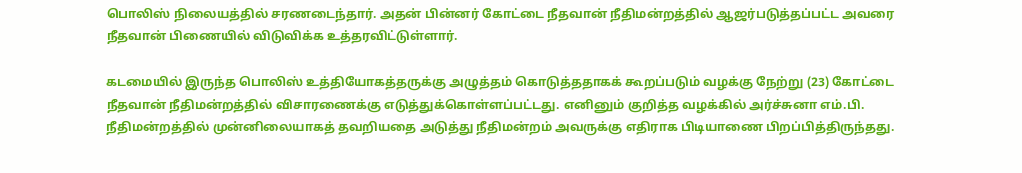பொலிஸ் நிலையத்தில் சரணடைந்தார். அதன் பின்னர் கோட்டை நீதவான் நீதிமன்றத்தில் ஆஜர்படுத்தப்பட்ட அவரை நீதவான் பிணையில் விடுவிக்க உத்தரவிட்டுள்ளார்.

கடமையில் இருந்த பொலிஸ் உத்தியோகத்தருக்கு அழுத்தம் கொடுத்ததாகக் கூறப்படும் வழக்கு நேற்று (23) கோட்டை நீதவான் நீதிமன்றத்தில் விசாரணைக்கு எடுத்துக்கொள்ளப்பட்டது. எனினும் குறித்த வழக்கில் அர்ச்சுனா எம்.பி. நீதிமன்றத்தில் முன்னிலையாகத் தவறியதை அடுத்து நீதிமன்றம் அவருக்கு எதிராக பிடியாணை பிறப்பித்திருந்தது.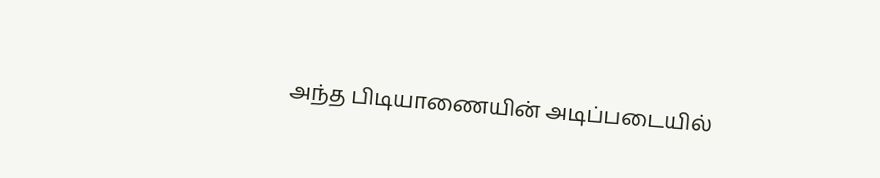அந்த பிடியாணையின் அடிப்படையில்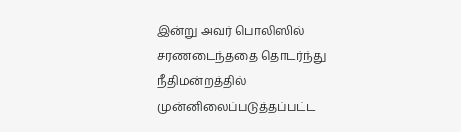இன்று அவர் பொலிஸில் சரணடைந்ததை தொடர்ந்து நீதிமன்றத்தில் முன்னிலைப்படுத்தப்பட்ட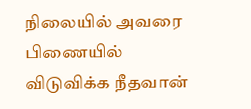நிலையில் அவரை பிணையில் விடுவிக்க நீதவான்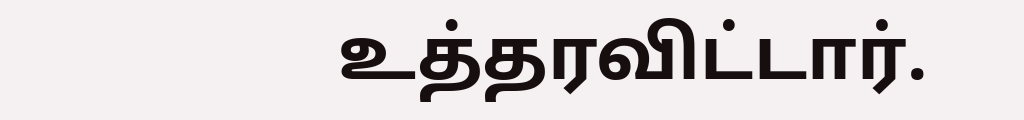உத்தரவிட்டார்.